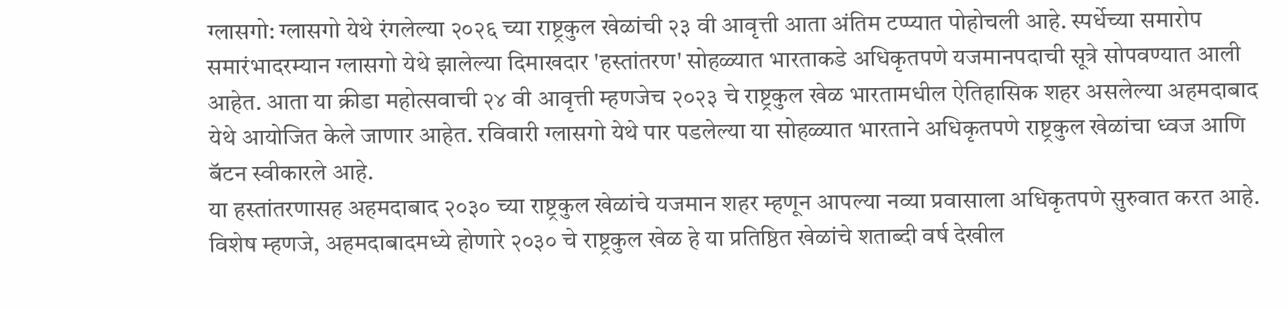ग्लासगो: ग्लासगो येथे रंगलेल्या २०२६ च्या राष्ट्रकुल खेळांची २३ वी आवृत्ती आता अंतिम टप्प्यात पोहोचली आहे. स्पर्धेच्या समारोप समारंभादरम्यान ग्लासगो येथे झालेल्या दिमाखदार 'हस्तांतरण' सोहळ्यात भारताकडे अधिकृतपणे यजमानपदाची सूत्रे सोपवण्यात आली आहेत. आता या क्रीडा महोत्सवाची २४ वी आवृत्ती म्हणजेच २०२३ चे राष्ट्रकुल खेळ भारतामधील ऐतिहासिक शहर असलेल्या अहमदाबाद येथे आयोजित केले जाणार आहेत. रविवारी ग्लासगो येथे पार पडलेल्या या सोहळ्यात भारताने अधिकृतपणे राष्ट्रकुल खेळांचा ध्वज आणि बॅटन स्वीकारले आहे.
या हस्तांतरणासह अहमदाबाद २०३० च्या राष्ट्रकुल खेळांचे यजमान शहर म्हणून आपल्या नव्या प्रवासाला अधिकृतपणे सुरुवात करत आहे. विशेष म्हणजे, अहमदाबादमध्ये होणारे २०३० चे राष्ट्रकुल खेळ हे या प्रतिष्ठित खेळांचे शताब्दी वर्ष देखील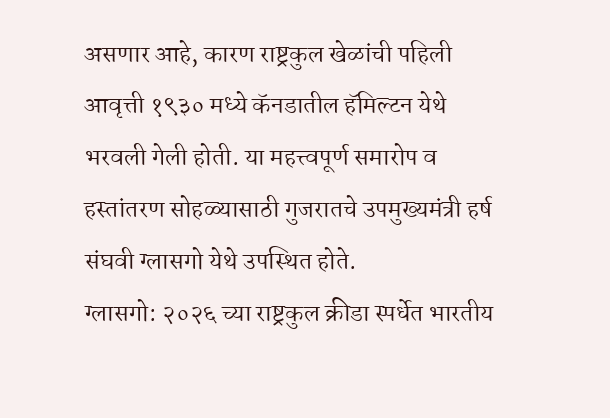असणार आहे, कारण राष्ट्रकुल खेळांची पहिली आवृत्ती १९३० मध्ये कॅनडातील हॅमिल्टन येथे भरवली गेली होती. या महत्त्वपूर्ण समारोप व हस्तांतरण सोहळ्यासाठी गुजरातचे उपमुख्यमंत्री हर्ष संघवी ग्लासगो येथे उपस्थित होते.
ग्लासगो: २०२६ च्या राष्ट्रकुल क्रीडा स्पर्धेत भारतीय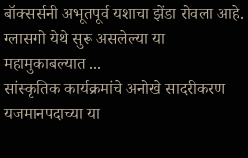बॉक्सर्सनी अभूतपूर्व यशाचा झेंडा रोवला आहे. ग्लासगो येथे सुरू असलेल्या या महामुकाबल्यात ...
सांस्कृतिक कार्यक्रमांचे अनोखे सादरीकरण
यजमानपदाच्या या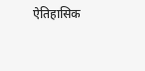ऐतिहासिक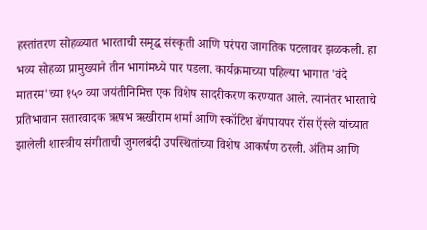हस्तांतरण सोहळ्यात भारताची समृद्ध संस्कृती आणि परंपरा जागतिक पटलावर झळकली. हा भव्य सोहळा प्रामुख्याने तीन भागांमध्ये पार पडला. कार्यक्रमाच्या पहिल्या भागात 'वंदे मातरम'च्या १५० व्या जयंतीनिमित्त एक विशेष सादरीकरण करण्यात आले. त्यानंतर भारताचे प्रतिभावान सतारवादक ऋषभ ऋखीराम शर्मा आणि स्कॉटिश बॅगपायपर रॉस ऍस्ले यांच्यात झालेली शास्त्रीय संगीताची जुगलबंदी उपस्थितांच्या विशेष आकर्षण ठरली. अंतिम आणि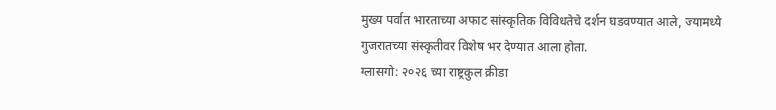मुख्य पर्वात भारताच्या अफाट सांस्कृतिक विविधतेचे दर्शन घडवण्यात आले, ज्यामध्ये गुजरातच्या संस्कृतीवर विशेष भर देण्यात आला होता.
ग्लासगो: २०२६ च्या राष्ट्रकुल क्रीडा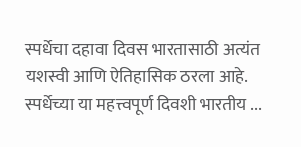स्पर्धेचा दहावा दिवस भारतासाठी अत्यंत यशस्वी आणि ऐतिहासिक ठरला आहे. स्पर्धेच्या या महत्त्वपूर्ण दिवशी भारतीय ...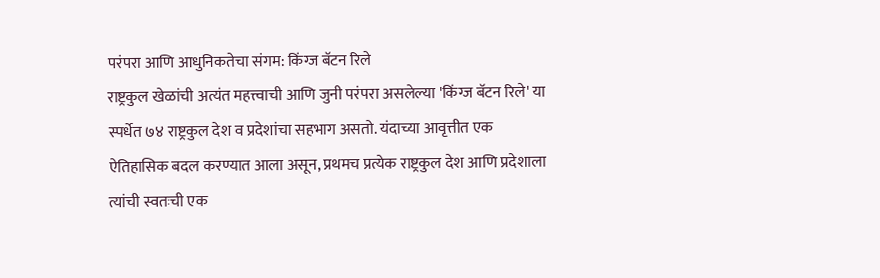परंपरा आणि आधुनिकतेचा संगम: किंग्ज बॅटन रिले
राष्ट्रकुल खेळांची अत्यंत महत्त्वाची आणि जुनी परंपरा असलेल्या 'किंग्ज बॅटन रिले' या स्पर्धेत ७४ राष्ट्रकुल देश व प्रदेशांचा सहभाग असतो. यंदाच्या आवृत्तीत एक ऐतिहासिक बदल करण्यात आला असून, प्रथमच प्रत्येक राष्ट्रकुल देश आणि प्रदेशाला त्यांची स्वतःची एक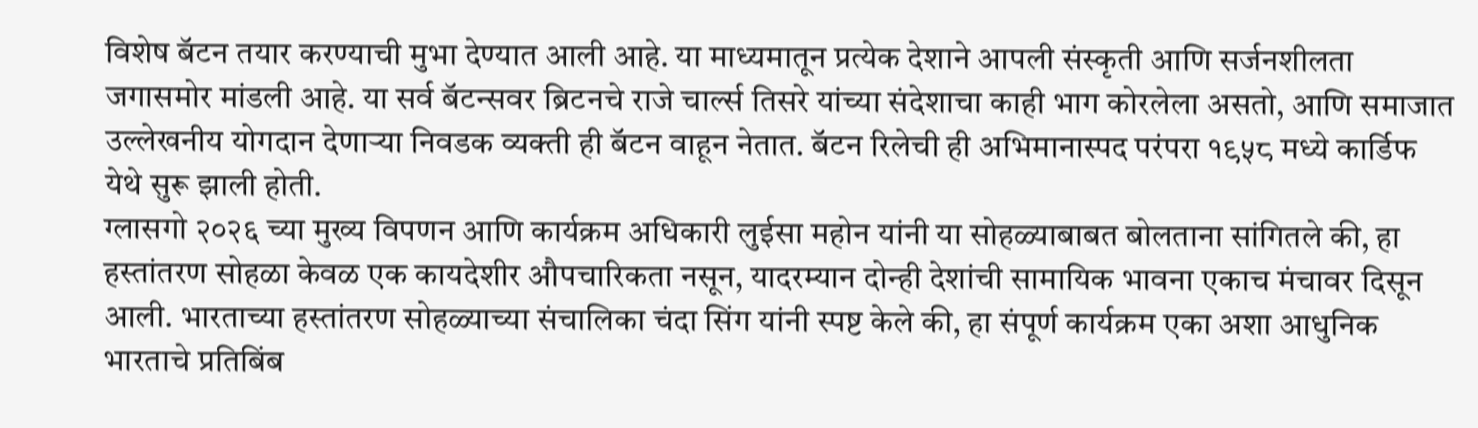विशेष बॅटन तयार करण्याची मुभा देण्यात आली आहे. या माध्यमातून प्रत्येक देशाने आपली संस्कृती आणि सर्जनशीलता जगासमोर मांडली आहे. या सर्व बॅटन्सवर ब्रिटनचे राजे चार्ल्स तिसरे यांच्या संदेशाचा काही भाग कोरलेला असतो, आणि समाजात उल्लेखनीय योगदान देणाऱ्या निवडक व्यक्ती ही बॅटन वाहून नेतात. बॅटन रिलेची ही अभिमानास्पद परंपरा १९५८ मध्ये कार्डिफ येथे सुरू झाली होती.
ग्लासगो २०२६ च्या मुख्य विपणन आणि कार्यक्रम अधिकारी लुईसा महोन यांनी या सोहळ्याबाबत बोलताना सांगितले की, हा हस्तांतरण सोहळा केवळ एक कायदेशीर औपचारिकता नसून, यादरम्यान दोन्ही देशांची सामायिक भावना एकाच मंचावर दिसून आली. भारताच्या हस्तांतरण सोहळ्याच्या संचालिका चंदा सिंग यांनी स्पष्ट केले की, हा संपूर्ण कार्यक्रम एका अशा आधुनिक भारताचे प्रतिबिंब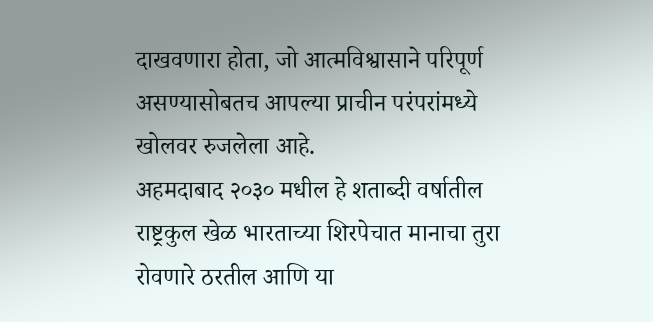दाखवणारा होता, जो आत्मविश्वासाने परिपूर्ण असण्यासोबतच आपल्या प्राचीन परंपरांमध्ये खोलवर रुजलेला आहे.
अहमदाबाद २०३० मधील हे शताब्दी वर्षातील राष्ट्रकुल खेळ भारताच्या शिरपेचात मानाचा तुरा रोवणारे ठरतील आणि या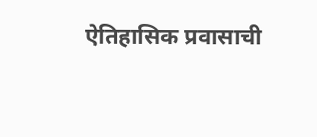ऐतिहासिक प्रवासाची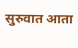सुरुवात आता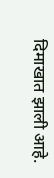दिमाखात झाली आहे.